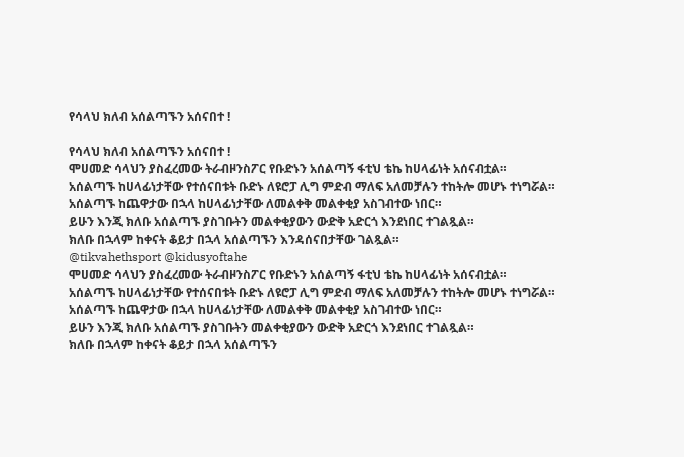የሳላህ ክለብ አሰልጣኙን አሰናበተ !

የሳላህ ክለብ አሰልጣኙን አሰናበተ !
ሞሀመድ ሳላህን ያስፈረመው ትራብዞንስፖር የቡድኑን አሰልጣኝ ፋቲህ ቴኬ ከሀላፊነት አሰናብቷል።
አሰልጣኙ ከሀላፊነታቸው የተሰናበቱት ቡድኑ ለዩሮፓ ሊግ ምድብ ማለፍ አለመቻሉን ተከትሎ መሆኑ ተነግሯል።
አሰልጣኙ ከጨዋታው በኋላ ከሀላፊነታቸው ለመልቀቅ መልቀቂያ አስገብተው ነበር።
ይሁን እንጂ ክለቡ አሰልጣኙ ያስገቡትን መልቀቂያውን ውድቅ አድርጎ እንደነበር ተገልጿል።
ክለቡ በኋላም ከቀናት ቆይታ በኋላ አሰልጣኙን እንዳሰናበታቸው ገልጿል።
@tikvahethsport @kidusyoftahe
ሞሀመድ ሳላህን ያስፈረመው ትራብዞንስፖር የቡድኑን አሰልጣኝ ፋቲህ ቴኬ ከሀላፊነት አሰናብቷል።
አሰልጣኙ ከሀላፊነታቸው የተሰናበቱት ቡድኑ ለዩሮፓ ሊግ ምድብ ማለፍ አለመቻሉን ተከትሎ መሆኑ ተነግሯል።
አሰልጣኙ ከጨዋታው በኋላ ከሀላፊነታቸው ለመልቀቅ መልቀቂያ አስገብተው ነበር።
ይሁን እንጂ ክለቡ አሰልጣኙ ያስገቡትን መልቀቂያውን ውድቅ አድርጎ እንደነበር ተገልጿል።
ክለቡ በኋላም ከቀናት ቆይታ በኋላ አሰልጣኙን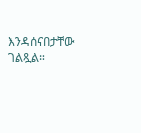እንዳሰናበታቸው ገልጿል።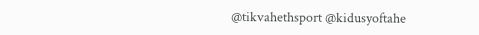@tikvahethsport @kidusyoftahe